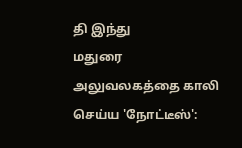தி இந்து
மதுரை அலுவலகத்தை காலி செய்ய 'நோட்டீஸ்':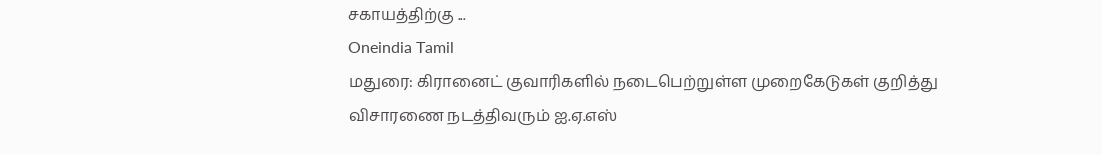சகாயத்திற்கு ...
Oneindia Tamil
மதுரை: கிரானைட் குவாரிகளில் நடைபெற்றுள்ள முறைகேடுகள் குறித்து விசாரணை நடத்திவரும் ஐ.ஏ.எஸ்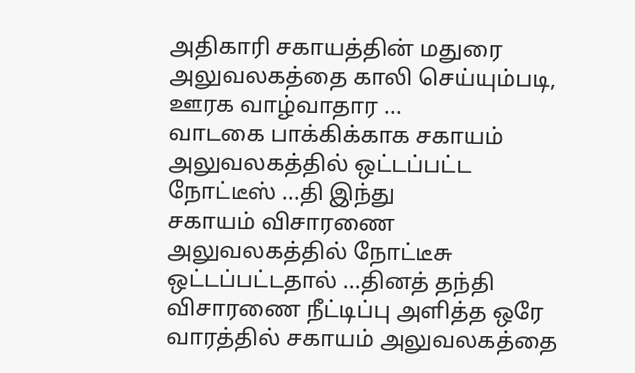அதிகாரி சகாயத்தின் மதுரை அலுவலகத்தை காலி செய்யும்படி, ஊரக வாழ்வாதார ...
வாடகை பாக்கிக்காக சகாயம் அலுவலகத்தில் ஒட்டப்பட்ட நோட்டீஸ் ...தி இந்து
சகாயம் விசாரணை அலுவலகத்தில் நோட்டீசு ஒட்டப்பட்டதால் ...தினத் தந்தி
விசாரணை நீட்டிப்பு அளித்த ஒரே வாரத்தில் சகாயம் அலுவலகத்தை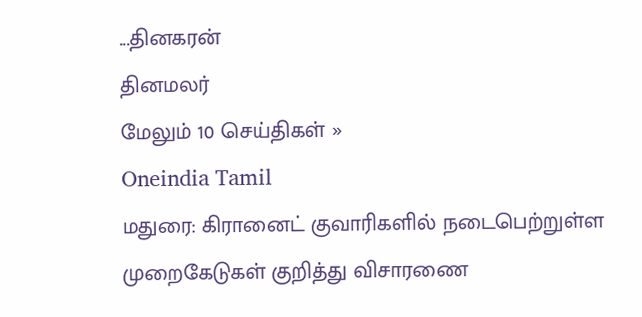...தினகரன்
தினமலர்
மேலும் 10 செய்திகள் »
Oneindia Tamil
மதுரை: கிரானைட் குவாரிகளில் நடைபெற்றுள்ள முறைகேடுகள் குறித்து விசாரணை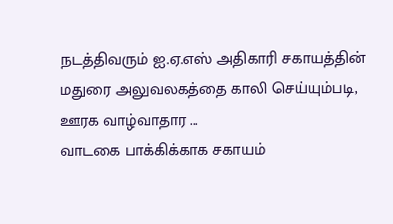நடத்திவரும் ஐ.ஏ.எஸ் அதிகாரி சகாயத்தின் மதுரை அலுவலகத்தை காலி செய்யும்படி, ஊரக வாழ்வாதார ...
வாடகை பாக்கிக்காக சகாயம்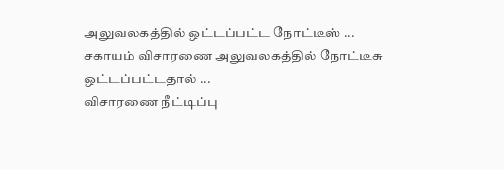அலுவலகத்தில் ஒட்டப்பட்ட நோட்டீஸ் ...
சகாயம் விசாரணை அலுவலகத்தில் நோட்டீசு ஒட்டப்பட்டதால் ...
விசாரணை நீட்டிப்பு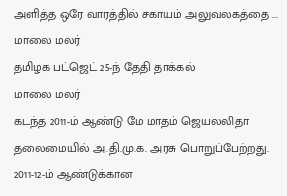அளித்த ஒரே வாரத்தில் சகாயம் அலுவலகத்தை ...
மாலை மலர்
தமிழக பட்ஜெட் 25-ந் தேதி தாக்கல்
மாலை மலர்
கடந்த 2011-ம் ஆண்டு மே மாதம் ஜெயலலிதா தலைமையில் அ.தி.மு.க. அரசு பொறுப்பேற்றது. 2011-12-ம் ஆண்டுக்கான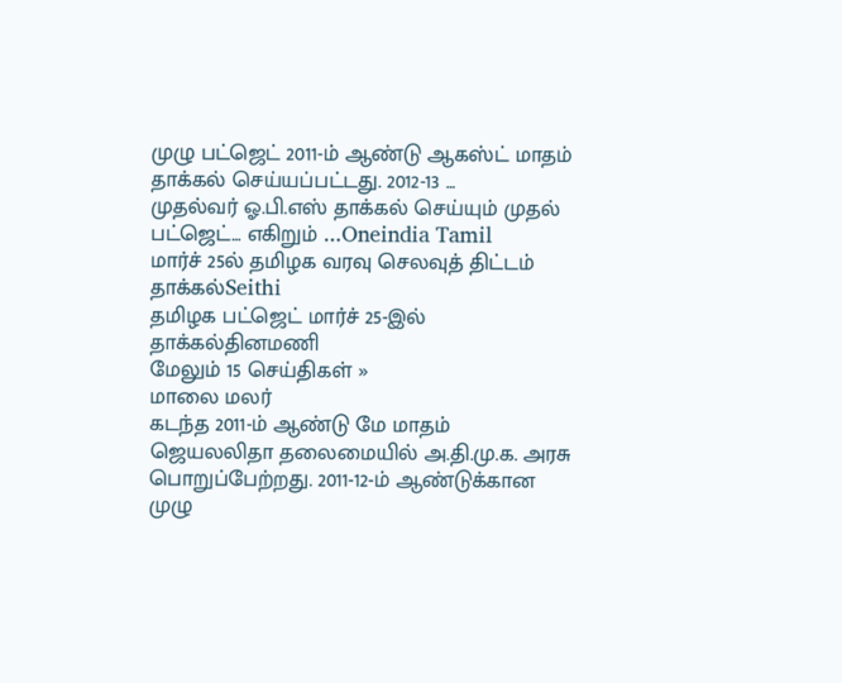முழு பட்ஜெட் 2011-ம் ஆண்டு ஆகஸ்ட் மாதம் தாக்கல் செய்யப்பட்டது. 2012-13 ...
முதல்வர் ஓ.பி.எஸ் தாக்கல் செய்யும் முதல் பட்ஜெட்... எகிறும் ...Oneindia Tamil
மார்ச் 25ல் தமிழக வரவு செலவுத் திட்டம் தாக்கல்Seithi
தமிழக பட்ஜெட் மார்ச் 25-இல் தாக்கல்தினமணி
மேலும் 15 செய்திகள் »
மாலை மலர்
கடந்த 2011-ம் ஆண்டு மே மாதம் ஜெயலலிதா தலைமையில் அ.தி.மு.க. அரசு பொறுப்பேற்றது. 2011-12-ம் ஆண்டுக்கான முழு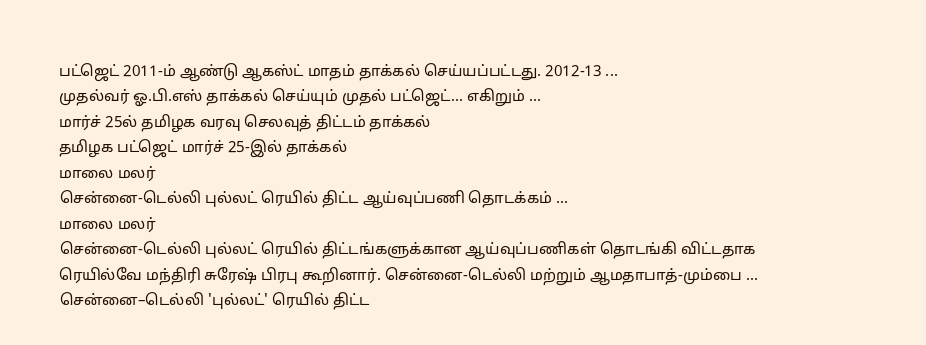பட்ஜெட் 2011-ம் ஆண்டு ஆகஸ்ட் மாதம் தாக்கல் செய்யப்பட்டது. 2012-13 ...
முதல்வர் ஓ.பி.எஸ் தாக்கல் செய்யும் முதல் பட்ஜெட்... எகிறும் ...
மார்ச் 25ல் தமிழக வரவு செலவுத் திட்டம் தாக்கல்
தமிழக பட்ஜெட் மார்ச் 25-இல் தாக்கல்
மாலை மலர்
சென்னை-டெல்லி புல்லட் ரெயில் திட்ட ஆய்வுப்பணி தொடக்கம் ...
மாலை மலர்
சென்னை-டெல்லி புல்லட் ரெயில் திட்டங்களுக்கான ஆய்வுப்பணிகள் தொடங்கி விட்டதாக ரெயில்வே மந்திரி சுரேஷ் பிரபு கூறினார். சென்னை-டெல்லி மற்றும் ஆமதாபாத்-மும்பை ...
சென்னை–டெல்லி 'புல்லட்' ரெயில் திட்ட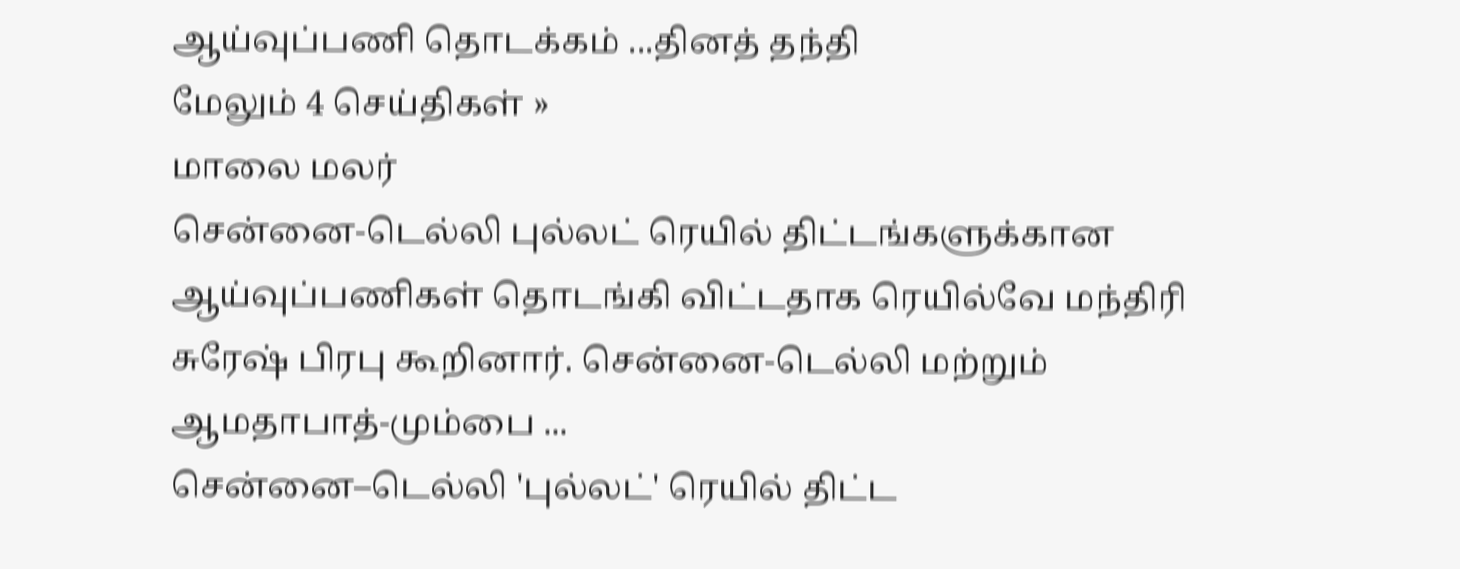ஆய்வுப்பணி தொடக்கம் ...தினத் தந்தி
மேலும் 4 செய்திகள் »
மாலை மலர்
சென்னை-டெல்லி புல்லட் ரெயில் திட்டங்களுக்கான ஆய்வுப்பணிகள் தொடங்கி விட்டதாக ரெயில்வே மந்திரி சுரேஷ் பிரபு கூறினார். சென்னை-டெல்லி மற்றும் ஆமதாபாத்-மும்பை ...
சென்னை–டெல்லி 'புல்லட்' ரெயில் திட்ட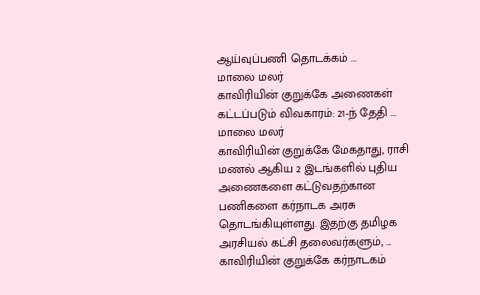ஆய்வுப்பணி தொடக்கம் ...
மாலை மலர்
காவிரியின் குறுக்கே அணைகள் கட்டப்படும் விவகாரம்: 21-ந் தேதி ...
மாலை மலர்
காவிரியின் குறுக்கே மேகதாது, ராசி மணல் ஆகிய 2 இடங்களில் புதிய அணைகளை கட்டுவதற்கான பணிகளை கர்நாடக அரசு தொடங்கியுள்ளது. இதற்கு தமிழக அரசியல் கட்சி தலைவர்களும், ...
காவிரியின் குறுக்கே கர்நாடகம்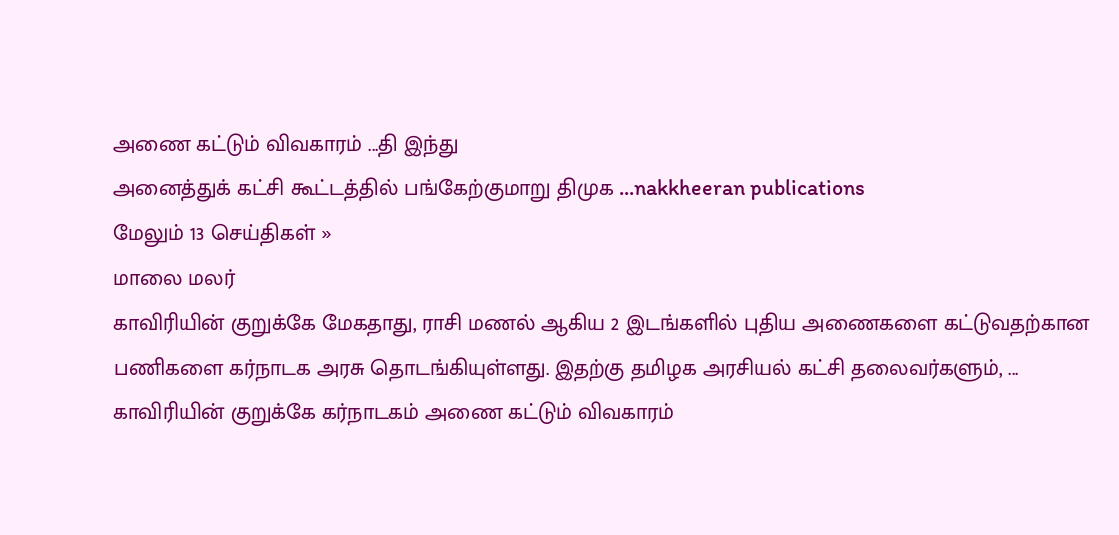அணை கட்டும் விவகாரம் ...தி இந்து
அனைத்துக் கட்சி கூட்டத்தில் பங்கேற்குமாறு திமுக ...nakkheeran publications
மேலும் 13 செய்திகள் »
மாலை மலர்
காவிரியின் குறுக்கே மேகதாது, ராசி மணல் ஆகிய 2 இடங்களில் புதிய அணைகளை கட்டுவதற்கான பணிகளை கர்நாடக அரசு தொடங்கியுள்ளது. இதற்கு தமிழக அரசியல் கட்சி தலைவர்களும், ...
காவிரியின் குறுக்கே கர்நாடகம் அணை கட்டும் விவகாரம்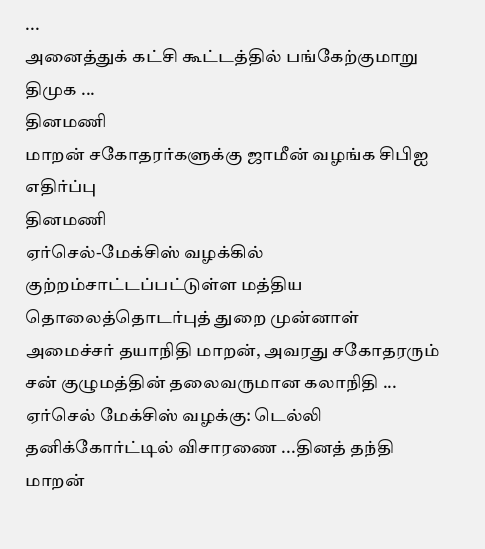...
அனைத்துக் கட்சி கூட்டத்தில் பங்கேற்குமாறு திமுக ...
தினமணி
மாறன் சகோதரர்களுக்கு ஜாமீன் வழங்க சிபிஐ எதிர்ப்பு
தினமணி
ஏர்செல்-மேக்சிஸ் வழக்கில் குற்றம்சாட்டப்பட்டுள்ள மத்திய தொலைத்தொடர்புத் துறை முன்னாள் அமைச்சர் தயாநிதி மாறன், அவரது சகோதரரும் சன் குழுமத்தின் தலைவருமான கலாநிதி ...
ஏர்செல் மேக்சிஸ் வழக்கு: டெல்லி தனிக்கோர்ட்டில் விசாரணை ...தினத் தந்தி
மாறன்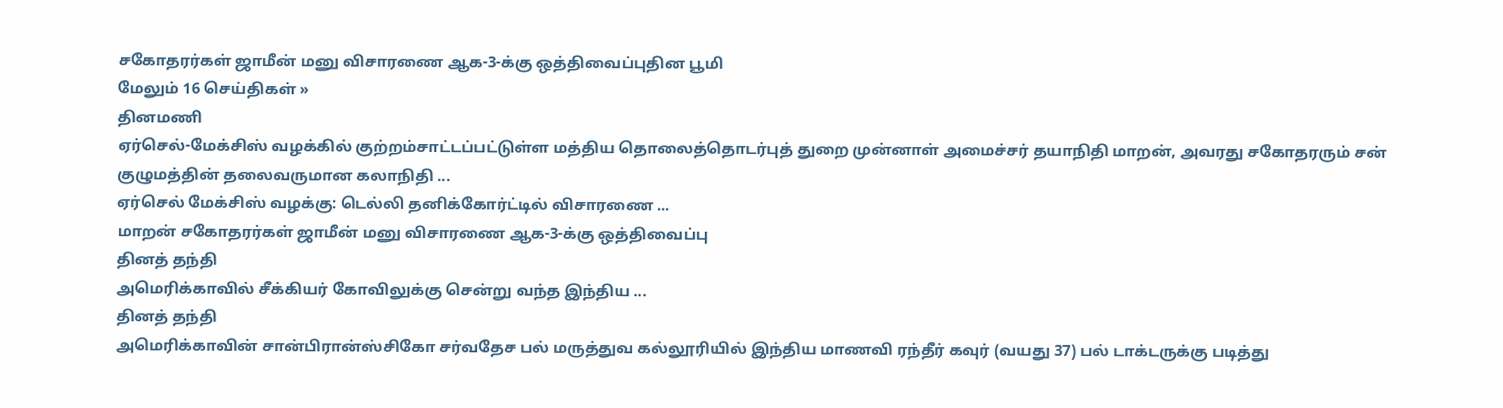சகோதரர்கள் ஜாமீன் மனு விசாரணை ஆக-3-க்கு ஒத்திவைப்புதின பூமி
மேலும் 16 செய்திகள் »
தினமணி
ஏர்செல்-மேக்சிஸ் வழக்கில் குற்றம்சாட்டப்பட்டுள்ள மத்திய தொலைத்தொடர்புத் துறை முன்னாள் அமைச்சர் தயாநிதி மாறன், அவரது சகோதரரும் சன் குழுமத்தின் தலைவருமான கலாநிதி ...
ஏர்செல் மேக்சிஸ் வழக்கு: டெல்லி தனிக்கோர்ட்டில் விசாரணை ...
மாறன் சகோதரர்கள் ஜாமீன் மனு விசாரணை ஆக-3-க்கு ஒத்திவைப்பு
தினத் தந்தி
அமெரிக்காவில் சீக்கியர் கோவிலுக்கு சென்று வந்த இந்திய ...
தினத் தந்தி
அமெரிக்காவின் சான்பிரான்ஸ்சிகோ சர்வதேச பல் மருத்துவ கல்லூரியில் இந்திய மாணவி ரந்தீர் கவுர் (வயது 37) பல் டாக்டருக்கு படித்து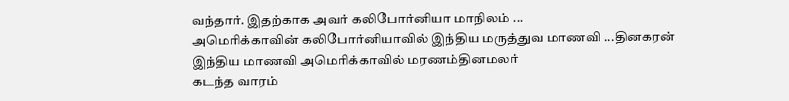வந்தார். இதற்காக அவர் கலிபோர்னியா மாநிலம் ...
அமெரிக்காவின் கலிபோர்னியாவில் இந்திய மருத்துவ மாணவி ...தினகரன்
இந்திய மாணவி அமெரிக்காவில் மரணம்தினமலர்
கடந்த வாரம்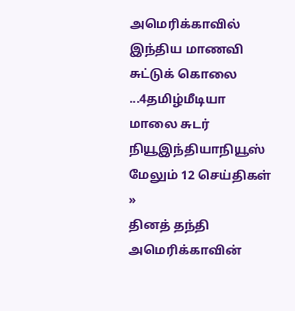அமெரிக்காவில் இந்திய மாணவி சுட்டுக் கொலை ...4தமிழ்மீடியா
மாலை சுடர்
நியூஇந்தியாநியூஸ்
மேலும் 12 செய்திகள் »
தினத் தந்தி
அமெரிக்காவின்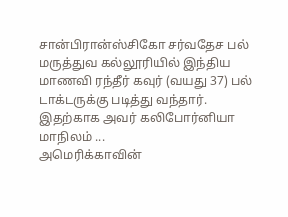சான்பிரான்ஸ்சிகோ சர்வதேச பல் மருத்துவ கல்லூரியில் இந்திய மாணவி ரந்தீர் கவுர் (வயது 37) பல் டாக்டருக்கு படித்து வந்தார். இதற்காக அவர் கலிபோர்னியா மாநிலம் ...
அமெரிக்காவின்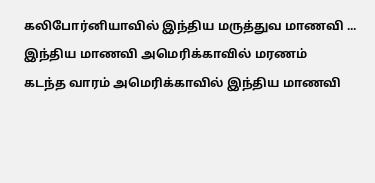கலிபோர்னியாவில் இந்திய மருத்துவ மாணவி ...
இந்திய மாணவி அமெரிக்காவில் மரணம்
கடந்த வாரம் அமெரிக்காவில் இந்திய மாணவி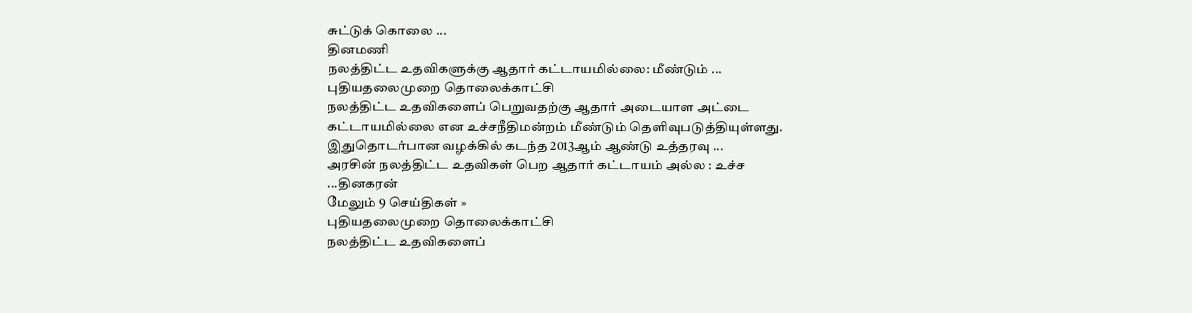சுட்டுக் கொலை ...
தினமணி
நலத்திட்ட உதவிகளுக்கு ஆதார் கட்டாயமில்லை: மீண்டும் ...
புதியதலைமுறை தொலைக்காட்சி
நலத்திட்ட உதவிகளைப் பெறுவதற்கு ஆதார் அடையாள அட்டை கட்டாயமில்லை என உச்சநீதிமன்றம் மீண்டும் தெளிவுபடுத்தியுள்ளது. இதுதொடர்பான வழக்கில் கடந்த 2013ஆம் ஆண்டு உத்தரவு ...
அரசின் நலத்திட்ட உதவிகள் பெற ஆதார் கட்டாயம் அல்ல : உச்ச ...தினகரன்
மேலும் 9 செய்திகள் »
புதியதலைமுறை தொலைக்காட்சி
நலத்திட்ட உதவிகளைப்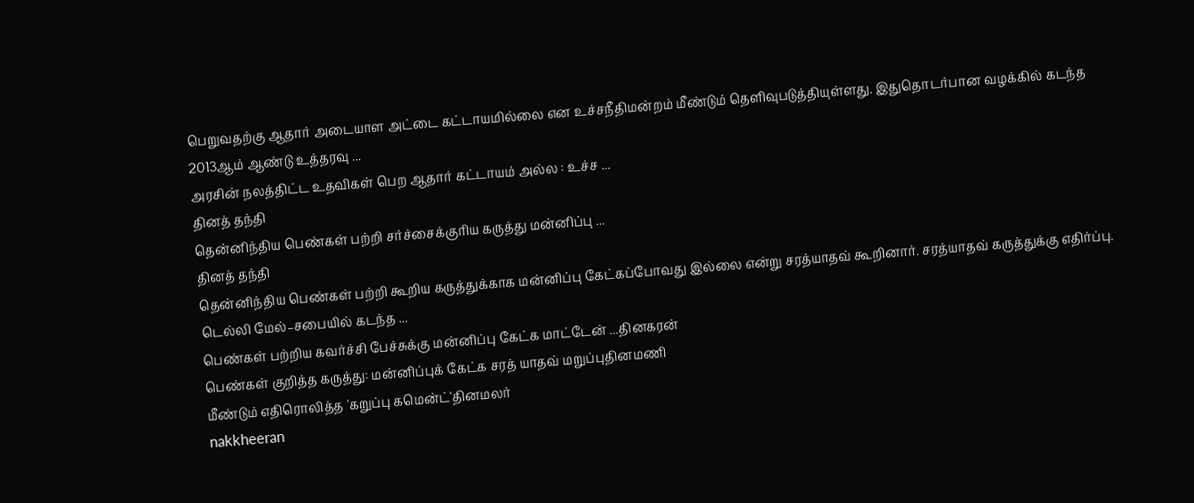பெறுவதற்கு ஆதார் அடையாள அட்டை கட்டாயமில்லை என உச்சநீதிமன்றம் மீண்டும் தெளிவுபடுத்தியுள்ளது. இதுதொடர்பான வழக்கில் கடந்த 2013ஆம் ஆண்டு உத்தரவு ...
அரசின் நலத்திட்ட உதவிகள் பெற ஆதார் கட்டாயம் அல்ல : உச்ச ...
தினத் தந்தி
தென்னிந்திய பெண்கள் பற்றி சர்ச்சைக்குரிய கருத்து மன்னிப்பு ...
தினத் தந்தி
தென்னிந்திய பெண்கள் பற்றி கூறிய கருத்துக்காக மன்னிப்பு கேட்கப்போவது இல்லை என்று சரத்யாதவ் கூறினார். சரத்யாதவ் கருத்துக்கு எதிர்ப்பு. டெல்லி மேல்–சபையில் கடந்த ...
பெண்கள் பற்றிய கவர்ச்சி பேச்சுக்கு மன்னிப்பு கேட்க மாட்டேன் ...தினகரன்
பெண்கள் குறித்த கருத்து: மன்னிப்புக் கேட்க சரத் யாதவ் மறுப்புதினமணி
மீண்டும் எதிரொலித்த 'கறுப்பு கமென்ட்'தினமலர்
nakkheeran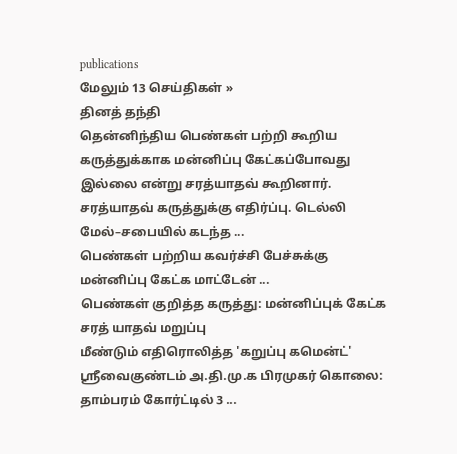publications
மேலும் 13 செய்திகள் »
தினத் தந்தி
தென்னிந்திய பெண்கள் பற்றி கூறிய கருத்துக்காக மன்னிப்பு கேட்கப்போவது இல்லை என்று சரத்யாதவ் கூறினார். சரத்யாதவ் கருத்துக்கு எதிர்ப்பு. டெல்லி மேல்–சபையில் கடந்த ...
பெண்கள் பற்றிய கவர்ச்சி பேச்சுக்கு மன்னிப்பு கேட்க மாட்டேன் ...
பெண்கள் குறித்த கருத்து: மன்னிப்புக் கேட்க சரத் யாதவ் மறுப்பு
மீண்டும் எதிரொலித்த 'கறுப்பு கமென்ட்'
ஸ்ரீவைகுண்டம் அ.தி.மு.க பிரமுகர் கொலை: தாம்பரம் கோர்ட்டில் 3 ...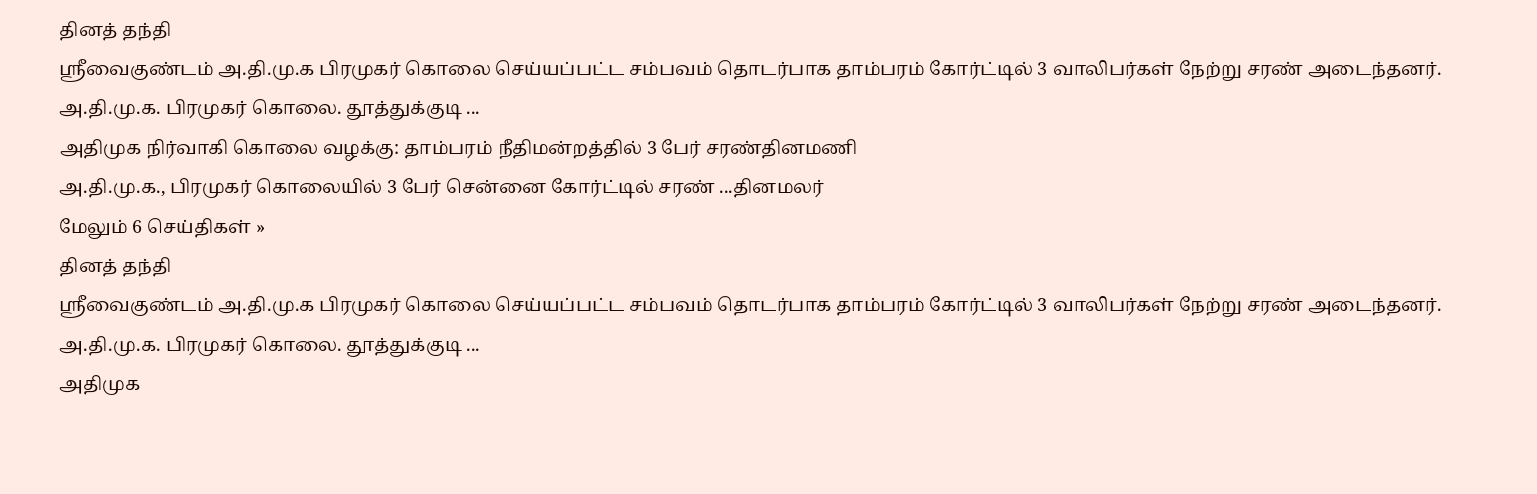தினத் தந்தி
ஸ்ரீவைகுண்டம் அ.தி.மு.க பிரமுகர் கொலை செய்யப்பட்ட சம்பவம் தொடர்பாக தாம்பரம் கோர்ட்டில் 3 வாலிபர்கள் நேற்று சரண் அடைந்தனர். அ.தி.மு.க. பிரமுகர் கொலை. தூத்துக்குடி ...
அதிமுக நிர்வாகி கொலை வழக்கு: தாம்பரம் நீதிமன்றத்தில் 3 பேர் சரண்தினமணி
அ.தி.மு.க., பிரமுகர் கொலையில் 3 பேர் சென்னை கோர்ட்டில் சரண் ...தினமலர்
மேலும் 6 செய்திகள் »
தினத் தந்தி
ஸ்ரீவைகுண்டம் அ.தி.மு.க பிரமுகர் கொலை செய்யப்பட்ட சம்பவம் தொடர்பாக தாம்பரம் கோர்ட்டில் 3 வாலிபர்கள் நேற்று சரண் அடைந்தனர். அ.தி.மு.க. பிரமுகர் கொலை. தூத்துக்குடி ...
அதிமுக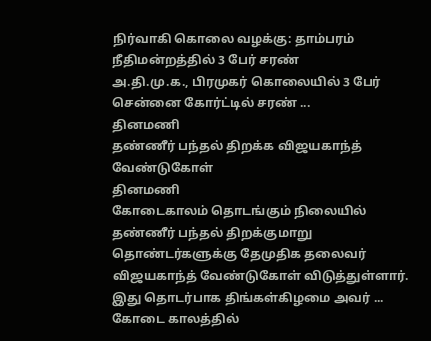நிர்வாகி கொலை வழக்கு: தாம்பரம் நீதிமன்றத்தில் 3 பேர் சரண்
அ.தி.மு.க., பிரமுகர் கொலையில் 3 பேர் சென்னை கோர்ட்டில் சரண் ...
தினமணி
தண்ணீர் பந்தல் திறக்க விஜயகாந்த் வேண்டுகோள்
தினமணி
கோடைகாலம் தொடங்கும் நிலையில் தண்ணீர் பந்தல் திறக்குமாறு தொண்டர்களுக்கு தேமுதிக தலைவர் விஜயகாந்த் வேண்டுகோள் விடுத்துள்ளார். இது தொடர்பாக திங்கள்கிழமை அவர் ...
கோடை காலத்தில்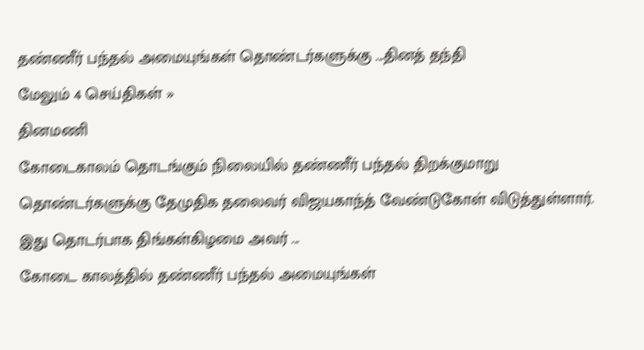தண்ணீர் பந்தல் அமையுங்கள் தொண்டர்களுக்கு ...தினத் தந்தி
மேலும் 4 செய்திகள் »
தினமணி
கோடைகாலம் தொடங்கும் நிலையில் தண்ணீர் பந்தல் திறக்குமாறு தொண்டர்களுக்கு தேமுதிக தலைவர் விஜயகாந்த் வேண்டுகோள் விடுத்துள்ளார். இது தொடர்பாக திங்கள்கிழமை அவர் ...
கோடை காலத்தில் தண்ணீர் பந்தல் அமையுங்கள்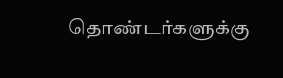தொண்டர்களுக்கு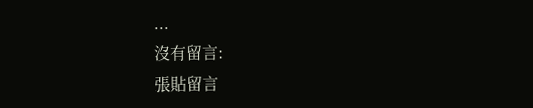...
沒有留言:
張貼留言